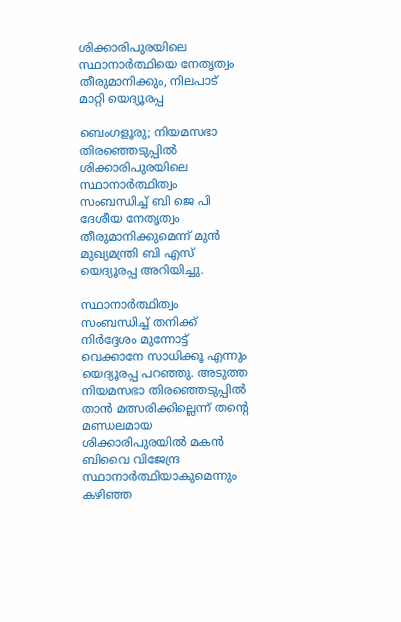ശിക്കാരിപുരയിലെ സ്ഥാനാർത്ഥിയെ നേതൃത്വം തീരുമാനിക്കും, നിലപാട് മാറ്റി യെദ്യൂരപ്പ

ബെംഗളൂരു; നിയമസഭാ തിരഞ്ഞെടുപ്പിൽ ശിക്കാരിപുരയിലെ സ്ഥാനാർത്ഥിത്വം സംബന്ധിച്ച് ബി ജെ പി ദേശീയ നേതൃത്വം തീരുമാനിക്കുമെന്ന് മുൻ മുഖ്യമന്ത്രി ബി എസ് യെദ്യൂരപ്പ അറിയിച്ചു.

സ്ഥാനാർത്ഥിത്വം സംബന്ധിച്ച് തനിക്ക് നിർദ്ദേശം മുന്നോട്ട് വെക്കാനേ സാധിക്കൂ എന്നും യെദ്യൂരപ്പ പറഞ്ഞു. അടുത്ത നിയമസഭാ തിരഞ്ഞെടുപ്പിൽ താൻ മത്സരിക്കില്ലെന്ന് തന്റെ മണ്ഡലമായ ശിക്കാരിപുരയിൽ മകൻ ബിവൈ വിജേന്ദ്ര സ്ഥാനാർത്ഥിയാകുമെന്നും കഴിഞ്ഞ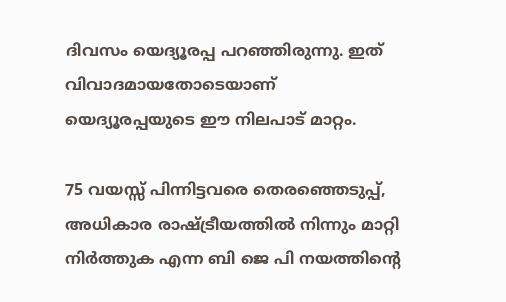ദിവസം യെദ്യൂരപ്പ പറഞ്ഞിരുന്നു. ഇത് വിവാദമായതോടെയാണ് യെദ്യൂരപ്പയുടെ ഈ നിലപാട് മാറ്റം.

75 വയസ്സ് പിന്നിട്ടവരെ തെരഞ്ഞെടുപ്പ്, അധികാര രാഷ്ട്രീയത്തിൽ നിന്നും മാറ്റി നിർത്തുക എന്ന ബി ജെ പി നയത്തിന്റെ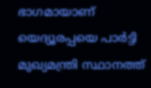ഭാഗമായാണ് യെദ്യൂരപ്പയെ പാർട്ടി മുഖ്യമന്ത്രി സ്ഥാനത്ത്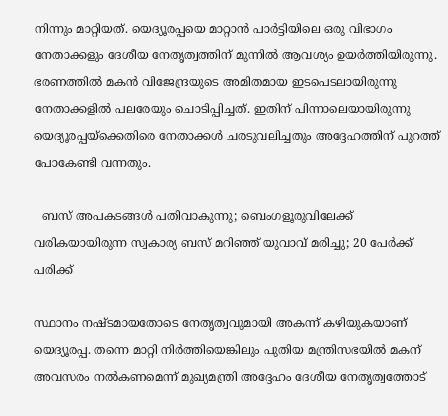നിന്നും മാറ്റിയത്. യെദ്യൂരപ്പയെ മാറ്റാൻ പാർട്ടിയിലെ ഒരു വിഭാഗം നേതാക്കളും ദേശീയ നേതൃത്വത്തിന് മുന്നിൽ ആവശ്യം ഉയർത്തിയിരുന്നു. ഭരണത്തിൽ മകൻ വിജേന്ദ്രയുടെ അമിതമായ ഇടപെടലായിരുന്നു നേതാക്കളിൽ പലരേയും ചൊടിപ്പിച്ചത്. ഇതിന് പിന്നാലെയായിരുന്നു യെദ്യൂരപ്പയ്ക്കെതിരെ നേതാക്കൾ ചരടുവലിച്ചതും അദ്ദേഹത്തിന് പുറത്ത് പോകേണ്ടി വന്നതും.

  ബസ് അപകടങ്ങൾ പതിവാകുന്നു; ബെംഗളൂരുവിലേക്ക് വരികയായിരുന്ന സ്വകാര്യ ബസ് മറിഞ്ഞ് യുവാവ് മരിച്ചു; 20 പേർക്ക് പരിക്ക്

സ്ഥാനം നഷ്ടമായതോടെ നേതൃത്വവുമായി അകന്ന് കഴിയുകയാണ് യെദ്യൂരപ്പ. തന്നെ മാറ്റി നിർത്തിയെങ്കിലും പുതിയ മന്ത്രിസഭയിൽ മകന് അവസരം നൽകണമെന്ന് മുഖ്യമന്ത്രി അദ്ദേഹം ദേശീയ നേതൃത്വത്തോട്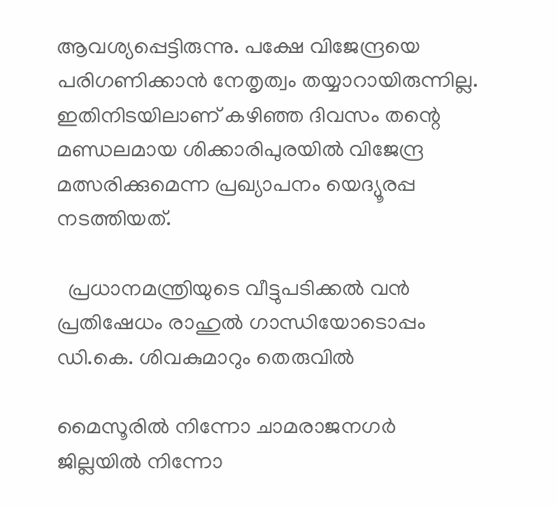ആവശ്യപ്പെട്ടിരുന്നു. പക്ഷേ വിജേന്ദ്രയെ പരിഗണിക്കാൻ നേതൃത്വം തയ്യാറായിരുന്നില്ല. ഇതിനിടയിലാണ് കഴിഞ്ഞ ദിവസം തന്റെ മണ്ഡലമായ ശിക്കാരിപുരയിൽ വിജേന്ദ്ര മത്സരിക്കുമെന്ന പ്രഖ്യാപനം യെദ്യൂരപ്പ നടത്തിയത്.

  പ്രധാനമന്ത്രിയുടെ വീട്ടുപടിക്കൽ വൻ പ്രതിഷേധം രാഹുൽ ഗാന്ധിയോടൊപ്പം ഡി.കെ. ശിവകുമാറും തെരുവിൽ

മൈസൂരിൽ നിന്നോ ചാമരാജനഗർ ജില്ലയിൽ നിന്നോ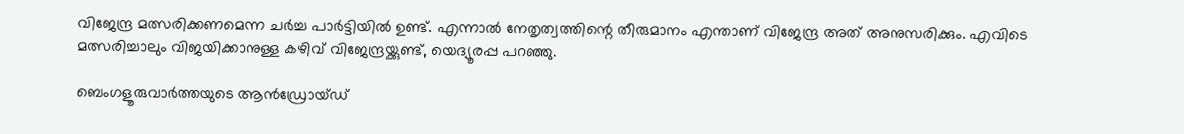വിജേന്ദ്ര മത്സരിക്കണമെന്ന ചർച്ച പാർട്ടിയിൽ ഉണ്ട്. എന്നാൽ നേതൃത്വത്തിന്റെ തീരുമാനം എന്താണ് വിജേന്ദ്ര അത് അനുസരിക്കും. എവിടെ മത്സരിച്ചാലും വിജയിക്കാനുള്ള കഴിവ് വിജേന്ദ്രയ്ക്കുണ്ട്, യെദ്യൂരപ്പ പറഞ്ഞു.

ബെംഗളൂരുവാർത്തയുടെ ആൻഡ്രോയ്ഡ്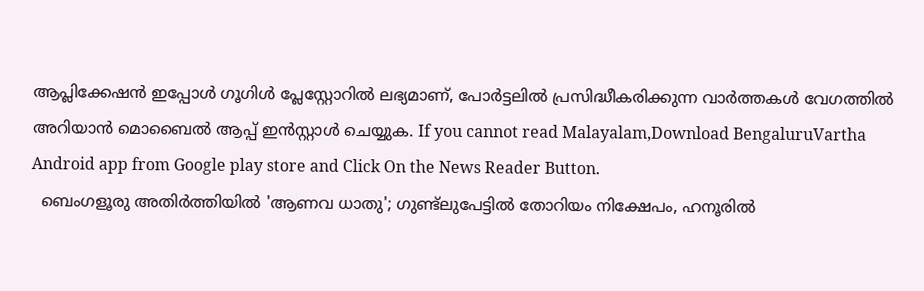ആപ്ലിക്കേഷൻ ഇപ്പോൾ ഗൂഗിൾ പ്ലേസ്റ്റോറിൽ ലഭ്യമാണ്, പോർട്ടലിൽ പ്രസിദ്ധീകരിക്കുന്ന വാർത്തകൾ വേഗത്തിൽ അറിയാൻ മൊബൈൽ ആപ്പ് ഇൻസ്റ്റാൾ ചെയ്യുക. If you cannot read Malayalam,Download BengaluruVartha Android app from Google play store and Click On the News Reader Button.
  ബെംഗളൂരു അതിർത്തിയിൽ 'ആണവ ധാതു'; ഗുണ്ട്ലുപേട്ടിൽ തോറിയം നിക്ഷേപം, ഹനൂരിൽ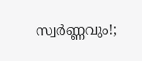സ്വർണ്ണവും!;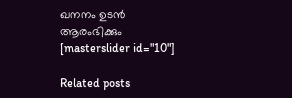ഖനനം ഉടൻ ആരംഭിക്കും
[masterslider id="10"]

Related posts